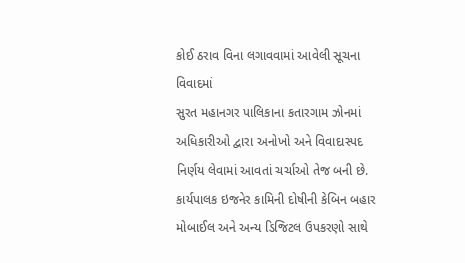કોઈ ઠરાવ વિના લગાવવામાં આવેલી સૂચના વિવાદમાં
સુરત મહાનગર પાલિકાના કતારગામ ઝોનમાં અધિકારીઓ દ્વારા અનોખો અને વિવાદાસ્પદ નિર્ણય લેવામાં આવતાં ચર્ચાઓ તેજ બની છે. કાર્યપાલક ઇજનેર કામિની દોષીની કેબિન બહાર મોબાઈલ અને અન્ય ડિજિટલ ઉપકરણો સાથે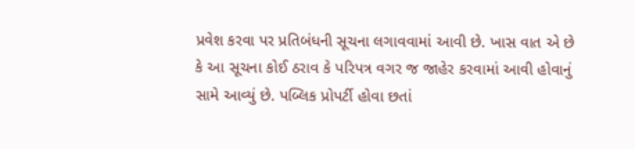પ્રવેશ કરવા પર પ્રતિબંધની સૂચના લગાવવામાં આવી છે. ખાસ વાત એ છે કે આ સૂચના કોઈ ઠરાવ કે પરિપત્ર વગર જ જાહેર કરવામાં આવી હોવાનું સામે આવ્યું છે. પબ્લિક પ્રોપર્ટી હોવા છતાં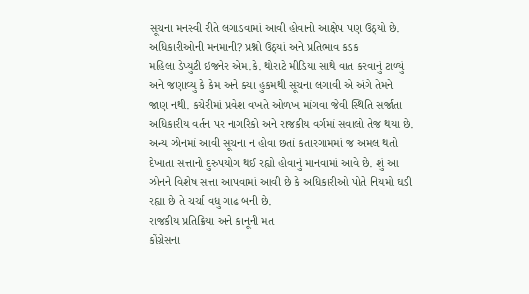સૂચના મનસ્વી રીતે લગાડવામાં આવી હોવાનો આક્ષેપ પણ ઉઠ્યો છે.
અધિકારીઓની મનમાની? પ્રશ્નો ઉઠ્યાં અને પ્રતિભાવ કડક
મહિલા ડેપ્યુટી ઇજનેર એમ.કે. થોરાટે મીડિયા સાથે વાત કરવાનું ટાળ્યું અને જણાવ્યુ કે કેમ અને ક્યા હુકમથી સૂચના લગાવી એ અંગે તેમને જાણ નથી. કચેરીમાં પ્રવેશ વખતે ઓળખ માંગવા જેવી સ્થિતિ સર્જાતા અધિકારીય વર્તન પર નાગરિકો અને રાજકીય વર્ગમાં સવાલો તેજ થયા છે. અન્ય ઝોનમાં આવી સૂચના ન હોવા છતાં કતારગામમાં જ અમલ થતો દેખાતા સત્તાનો દુરુપયોગ થઈ રહ્યો હોવાનું માનવામાં આવે છે. શું આ ઝોનને વિશેષ સત્તા આપવામાં આવી છે કે અધિકારીઓ પોતે નિયમો ઘડી રહ્યા છે તે ચર્ચા વધુ ગાઢ બની છે.
રાજકીય પ્રતિક્રિયા અને કાનૂની મત
કોંગ્રેસના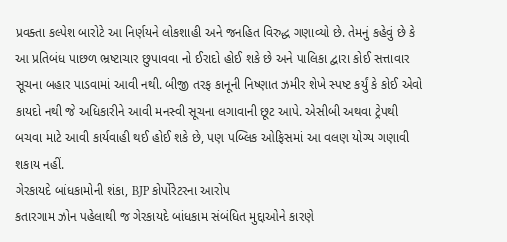પ્રવક્તા કલ્પેશ બારોટે આ નિર્ણયને લોકશાહી અને જનહિત વિરુદ્ધ ગણાવ્યો છે. તેમનું કહેવું છે કે આ પ્રતિબંધ પાછળ ભ્રષ્ટાચાર છુપાવવા નો ઈરાદો હોઈ શકે છે અને પાલિકા દ્વારા કોઈ સત્તાવાર સૂચના બહાર પાડવામાં આવી નથી. બીજી તરફ કાનૂની નિષ્ણાત ઝમીર શેખે સ્પષ્ટ કર્યું કે કોઈ એવો કાયદો નથી જે અધિકારીને આવી મનસ્વી સૂચના લગાવાની છૂટ આપે. એસીબી અથવા ટ્રેપથી બચવા માટે આવી કાર્યવાહી થઈ હોઈ શકે છે, પણ પબ્લિક ઓફિસમાં આ વલણ યોગ્ય ગણાવી શકાય નહીં.
ગેરકાયદે બાંધકામોની શંકા, BJP કોર્પોરેટરના આરોપ
કતારગામ ઝોન પહેલાથી જ ગેરકાયદે બાંધકામ સંબંધિત મુદ્દાઓને કારણે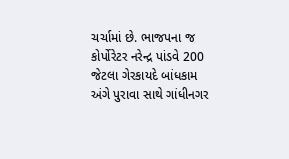ચર્ચામાં છે. ભાજપના જ કોર્પોરેટર નરેન્દ્ર પાંડવે 200 જેટલા ગેરકાયદે બાંધકામ અંગે પુરાવા સાથે ગાંધીનગર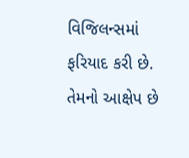વિજિલન્સમાં ફરિયાદ કરી છે. તેમનો આક્ષેપ છે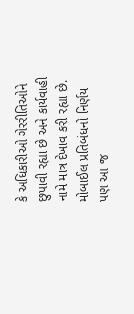કે અધિકારીઓ ગેરરીતિઓને છુપાવી રહ્યા છે અને કાર્યવાહી નામે માત્ર દેખાવ કરી રહ્યા છે. મોબાઈલ પ્રતિબંધનો નિર્ણય પણ આ જ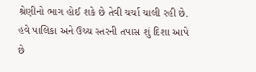શ્રેણીનો ભાગ હોઈ શકે છે તેવી ચર્ચા ચાલી રહી છે. હવે પાલિકા અને ઉચ્ચ સ્તરની તપાસ શું દિશા આપે છે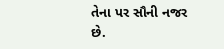તેના પર સૌની નજર છે.